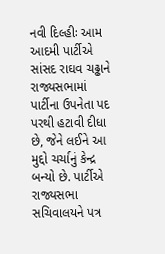નવી દિલ્હીઃ આમ આદમી પાર્ટીએ સાંસદ રાઘવ ચઢ્ઢાને રાજ્યસભામાં પાર્ટીના ઉપનેતા પદ પરથી હટાવી દીધા છે, જેને લઈને આ મુદ્દો ચર્ચાનું કેન્દ્ર બન્યો છે. પાર્ટીએ રાજ્યસભા સચિવાલયને પત્ર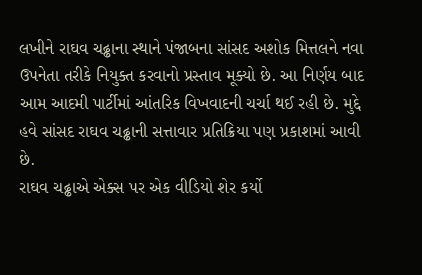લખીને રાઘવ ચઢ્ઢાના સ્થાને પંજાબના સાંસદ અશોક મિત્તલને નવા ઉપનેતા તરીકે નિયુક્ત કરવાનો પ્રસ્તાવ મૂક્યો છે. આ નિર્ણય બાદ આમ આદમી પાર્ટીમાં આંતરિક વિખવાદની ચર્ચા થઈ રહી છે. મુદ્દે હવે સાંસદ રાઘવ ચઢ્ઢાની સત્તાવાર પ્રતિક્રિયા પણ પ્રકાશમાં આવી છે.
રાઘવ ચઢ્ઢાએ એક્સ પર એક વીડિયો શેર કર્યો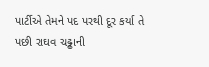પાર્ટીએ તેમને પદ પરથી દૂર કર્યા તે પછી રાઘવ ચઢ્ઢાની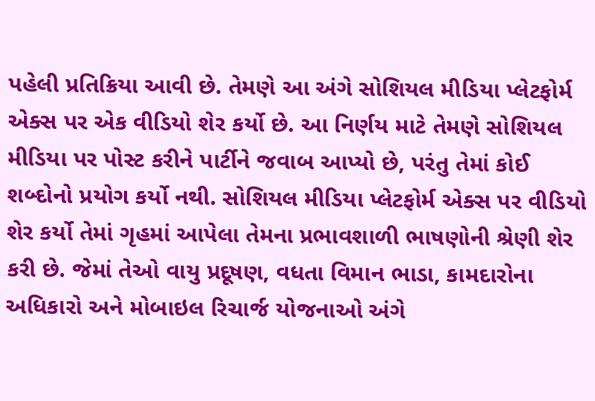પહેલી પ્રતિક્રિયા આવી છે. તેમણે આ અંગે સોશિયલ મીડિયા પ્લેટફોર્મ એક્સ પર એક વીડિયો શેર કર્યો છે. આ નિર્ણય માટે તેમણે સોશિયલ મીડિયા પર પોસ્ટ કરીને પાર્ટીને જવાબ આપ્યો છે, પરંતુ તેમાં કોઈ શબ્દોનો પ્રયોગ કર્યો નથી. સોશિયલ મીડિયા પ્લેટફોર્મ એક્સ પર વીડિયો શેર કર્યો તેમાં ગૃહમાં આપેલા તેમના પ્રભાવશાળી ભાષણોની શ્રેણી શેર કરી છે. જેમાં તેઓ વાયુ પ્રદૂષણ, વધતા વિમાન ભાડા, કામદારોના અધિકારો અને મોબાઇલ રિચાર્જ યોજનાઓ અંગે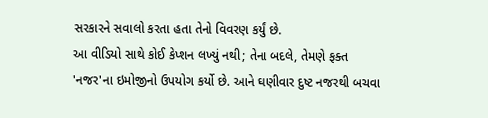સરકારને સવાલો કરતા હતા તેનો વિવરણ કર્યું છે.
આ વીડિયો સાથે કોઈ કેપ્શન લખ્યું નથી; તેના બદલે, તેમણે ફક્ત 'નજર'ના ઇમોજીનો ઉપયોગ કર્યો છે. આને ઘણીવાર દુષ્ટ નજરથી બચવા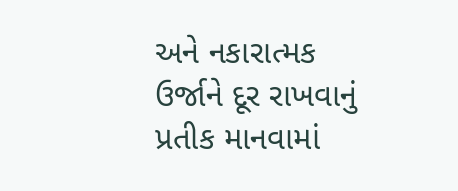અને નકારાત્મક ઉર્જાને દૂર રાખવાનું પ્રતીક માનવામાં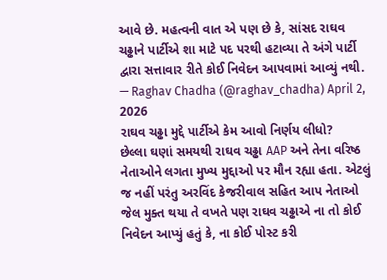આવે છે. મહત્વની વાત એ પણ છે કે, સાંસદ રાઘવ ચઢ્ઢાને પાર્ટીએ શા માટે પદ પરથી હટાવ્યા તે અંગે પાર્ટી દ્વારા સત્તાવાર રીતે કોઈ નિવેદન આપવામાં આવ્યું નથી.
— Raghav Chadha (@raghav_chadha) April 2, 2026
રાઘવ ચઢ્ઢા મુદ્દે પાર્ટીએ કેમ આવો નિર્ણય લીધો?
છેલ્લા ઘણાં સમયથી રાઘવ ચઢ્ઢા AAP અને તેના વરિષ્ઠ નેતાઓને લગતા મુખ્ય મુદ્દાઓ પર મૌન રહ્યા હતા. એટલું જ નહીં પરંતુ અરવિંદ કેજરીવાલ સહિત આપ નેતાઓ જેલ મુક્ત થયા તે વખતે પણ રાઘવ ચઢ્ઢાએ ના તો કોઈ નિવેદન આપ્યું હતું કે, ના કોઈ પોસ્ટ કરી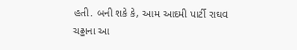હતી. બની શકે કે, આમ આદમી પાર્ટી રાઘવ ચઢ્ઢાના આ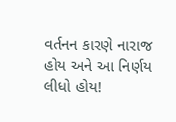વર્તનન કારણે નારાજ હોય અને આ નિર્ણય લીધો હોય!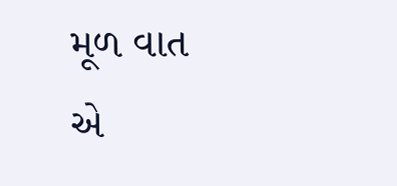મૂળ વાત એ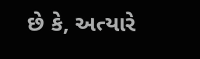છે કે, અત્યારે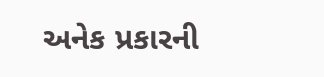અનેક પ્રકારની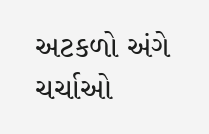અટકળો અંગે ચર્ચાઓ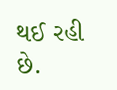થઈ રહી છે.